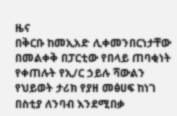ዜና
በቅርቡ ከመኢአድ ሊቀመንበርነታቸው በመልቀቅ በፓርቲው የበላይ ጠባቂነት የቀጠሉት የኢ/ር ኃይሉ ሻውልን የህይወት ታሪክ የያዘ መፅሀፍ ከነገ በስቲያ ለንባብ እንደሚበቃ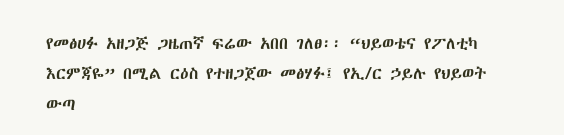የመፅሀፉ አዘጋጅ ጋዜጠኛ ፍሬው አበበ ገለፀ፡፡ “ህይወቴና የፖለቲካ እርምጃዬ” በሚል ርዕስ የተዘጋጀው መፅሃፉ፤ የኢ/ር ኃይሉ የህይወት ውጣ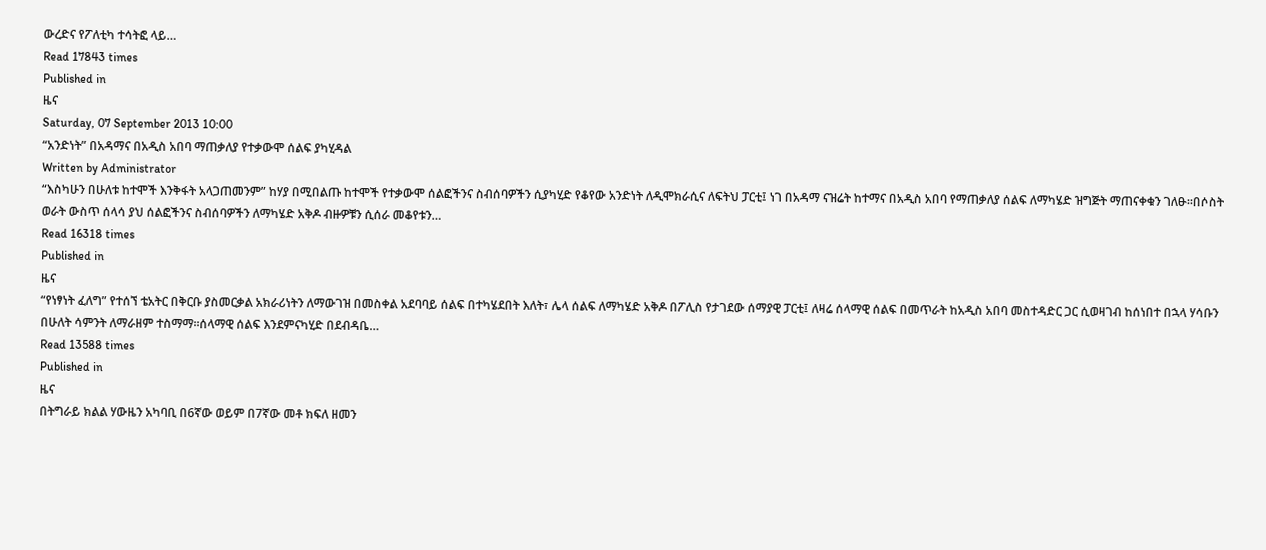ውረድና የፖለቲካ ተሳትፎ ላይ…
Read 17843 times
Published in
ዜና
Saturday, 07 September 2013 10:00
“አንድነት” በአዳማና በአዲስ አበባ ማጠቃለያ የተቃውሞ ሰልፍ ያካሂዳል
Written by Administrator
“እስካሁን በሁለቱ ከተሞች እንቅፋት አላጋጠመንም” ከሃያ በሚበልጡ ከተሞች የተቃውሞ ሰልፎችንና ስብሰባዎችን ሲያካሂድ የቆየው አንድነት ለዲሞክራሲና ለፍትህ ፓርቲ፤ ነገ በአዳማ ናዝሬት ከተማና በአዲስ አበባ የማጠቃለያ ሰልፍ ለማካሄድ ዝግጅት ማጠናቀቁን ገለፁ፡፡በሶስት ወራት ውስጥ ሰላሳ ያህ ሰልፎችንና ስብሰባዎችን ለማካሄድ አቅዶ ብዙዎቹን ሲሰራ መቆየቱን…
Read 16318 times
Published in
ዜና
“የነፃነት ፈለግ” የተሰኘ ቴአትር በቅርቡ ያስመርቃል አክራሪነትን ለማውገዝ በመስቀል አደባባይ ሰልፍ በተካሄደበት እለት፣ ሌላ ሰልፍ ለማካሄድ አቅዶ በፖሊስ የታገደው ሰማያዊ ፓርቲ፤ ለዛሬ ሰላማዊ ሰልፍ በመጥራት ከአዲስ አበባ መስተዳድር ጋር ሲወዛገብ ከሰነበተ በኋላ ሃሳቡን በሁለት ሳምንት ለማራዘም ተስማማ፡፡ሰላማዊ ሰልፍ እንደምናካሂድ በደብዳቤ…
Read 13588 times
Published in
ዜና
በትግራይ ክልል ሃውዜን አካባቢ በ6ኛው ወይም በ7ኛው መቶ ክፍለ ዘመን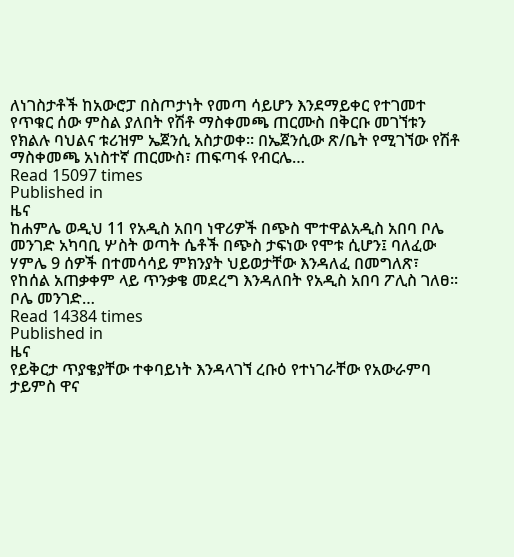ለነገስታቶች ከአውሮፓ በስጦታነት የመጣ ሳይሆን እንደማይቀር የተገመተ የጥቁር ሰው ምስል ያለበት የሽቶ ማስቀመጫ ጠርሙስ በቅርቡ መገኘቱን የክልሉ ባህልና ቱሪዝም ኤጀንሲ አስታወቀ፡፡ በኤጀንሲው ጽ/ቤት የሚገኘው የሽቶ ማስቀመጫ አነስተኛ ጠርሙስ፣ ጠፍጣፋ የብርሌ…
Read 15097 times
Published in
ዜና
ከሐምሌ ወዲህ 11 የአዲስ አበባ ነዋሪዎች በጭስ ሞተዋልአዲስ አበባ ቦሌ መንገድ አካባቢ ሦስት ወጣት ሴቶች በጭስ ታፍነው የሞቱ ሲሆን፤ ባለፈው ሃምሌ 9 ሰዎች በተመሳሳይ ምክንያት ህይወታቸው እንዳለፈ በመግለጽ፣ የከሰል አጠቃቀም ላይ ጥንቃቄ መደረግ እንዳለበት የአዲስ አበባ ፖሊስ ገለፀ፡፡ ቦሌ መንገድ…
Read 14384 times
Published in
ዜና
የይቅርታ ጥያቄያቸው ተቀባይነት እንዳላገኘ ረቡዕ የተነገራቸው የአውራምባ ታይምስ ዋና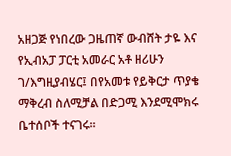አዘጋጅ የነበረው ጋዜጠኛ ውብሸት ታዬ እና የኢብአፓ ፓርቲ አመራር አቶ ዘሪሁን ገ/እግዚያብሄር፤ በየአመቱ የይቅርታ ጥያቄ ማቅረብ ስለሚቻል በድጋሚ እንደሚሞክሩ ቤተሰቦች ተናገሩ፡፡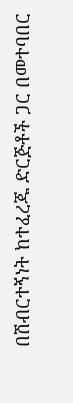በሽብርተኝነት ከተፈረጁ ድርጅቶች ጋር በመተባበር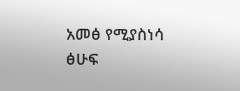አመፅ የሚያስነሳ ፅሁፍ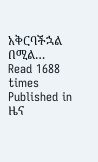አቅርባችኋል በሚል…
Read 1688 times
Published in
ዜና